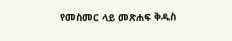የመስመር ላይ መጽሐፍ ቅዱስ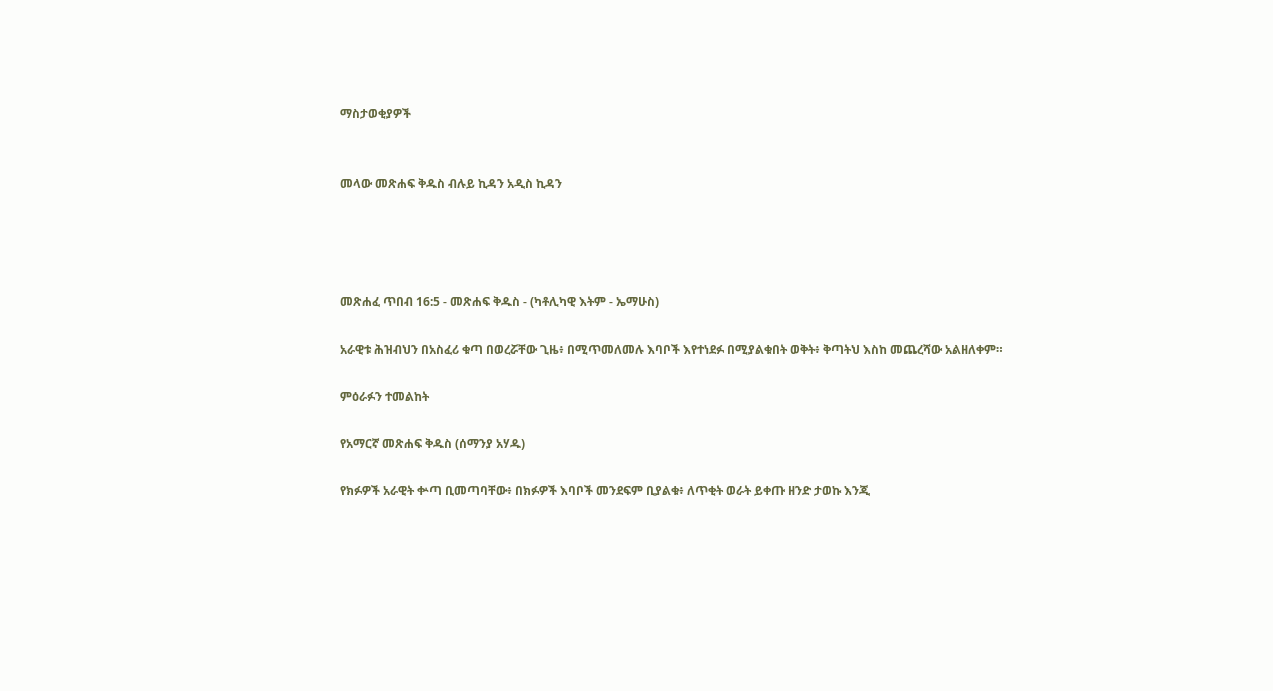ማስታወቂያዎች


መላው መጽሐፍ ቅዱስ ብሉይ ኪዳን አዲስ ኪዳን




መጽሐፈ ጥበብ 16:5 - መጽሐፍ ቅዱስ - (ካቶሊካዊ እትም - ኤማሁስ)

አራዊቱ ሕዝብህን በአስፈሪ ቁጣ በወረሯቸው ጊዜ፥ በሚጥመለመሉ እባቦች እየተነደፉ በሚያልቁበት ወቅት፥ ቅጣትህ እስከ መጨረሻው አልዘለቀም።

ምዕራፉን ተመልከት

የአማርኛ መጽሐፍ ቅዱስ (ሰማንያ አሃዱ)

የክፉዎች አራዊት ቍጣ ቢመጣባቸው፥ በክፉዎች እባቦች መንደፍም ቢያልቁ፥ ለጥቂት ወራት ይቀጡ ዘንድ ታወኩ እንጂ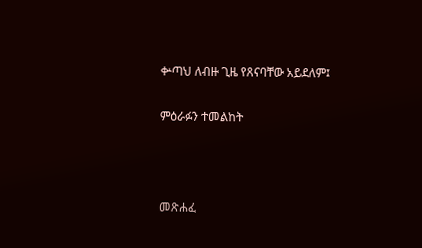ቍጣህ ለብዙ ጊዜ የጸናባቸው አይደለም፤

ምዕራፉን ተመልከት



መጽሐፈ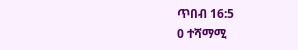ጥበብ 16:5
0 ተሻማሚ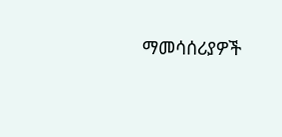ማመሳሰሪያዎች